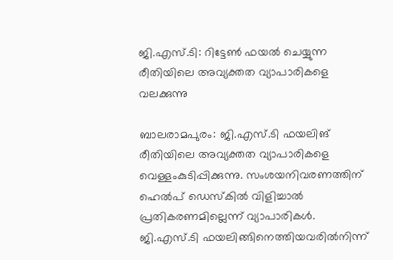ജി.എസ്.ടി: റിട്ടേൺ ഫയൽ ചെയ്യുന്ന രീതിയിലെ അവ്യക്തത വ്യാപാരികളെ വലക്കുന്നു

ബാലരാമപുരം: ജി.എസ്.ടി ഫയലിങ് രീതിയിലെ അവ്യക്തത വ്യാപാരികളെ വെള്ളംകുടിപ്പിക്കുന്നു. സംശയനിവരണത്തിന് ഹെൽപ് ഡെസ്കിൽ വിളിച്ചാൽ പ്രതികരണമില്ലെന്ന് വ്യാപാരികൾ. ജി.എസ്.ടി ഫയലിങ്ങിനെത്തിയവരിൽനിന്ന്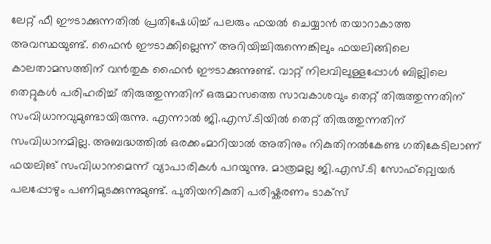ലേറ്റ് ഫീ ഈടാക്കുന്നതിൽ പ്രതിഷേധിച്ച് പലരും ഫയൽ ചെയ്യാൻ തയാറാകാത്ത അവസ്ഥയുണ്ട്. ഫൈൻ ഈടാക്കില്ലെന്ന് അറിയിച്ചിരുന്നെങ്കിലും ഫയലിങ്ങിലെ കാലതാമസത്തിന് വൻതുക ഫൈൻ ഈടാക്കുന്നുണ്ട്. വാറ്റ് നിലവിലുള്ളപ്പോൾ ബില്ലിലെ തെറ്റുകൾ പരിഹരിച്ച് തിരുത്തുന്നതിന് ഒരുമാസത്തെ സാവകാശവും തെറ്റ് തിരുത്തുന്നതിന് സംവിധാനവുമുണ്ടായിരുന്നു. എന്നാൽ ജി.എസ്.ടിയിൽ തെറ്റ് തിരുത്തുന്നതിന് സംവിധാനമില്ല. അബദ്ധത്തിൽ ഒരക്കംമാറിയാൽ അതിനും നികുതിനൽകേണ്ട ഗതികേടിലാണ് ഫയലിങ് സംവിധാനമെന്ന് വ്യാപാരികൾ പറയുന്നു. മാത്രമല്ല ജി.എസ്.ടി സോഫ്റ്റ്വെയർ പലപ്പോഴും പണിമുടക്കുന്നുമുണ്ട്. പുതിയനികുതി പരിഷ്കരണം ടാക്സ്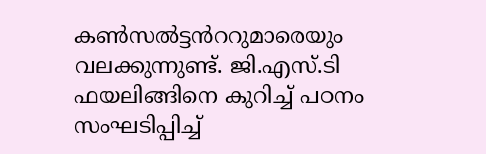കൺസൽട്ടൻററുമാരെയും വലക്കുന്നുണ്ട്. ജി.എസ്.ടി ഫയലിങ്ങിനെ കുറിച്ച് പഠനം സംഘടിപ്പിച്ച്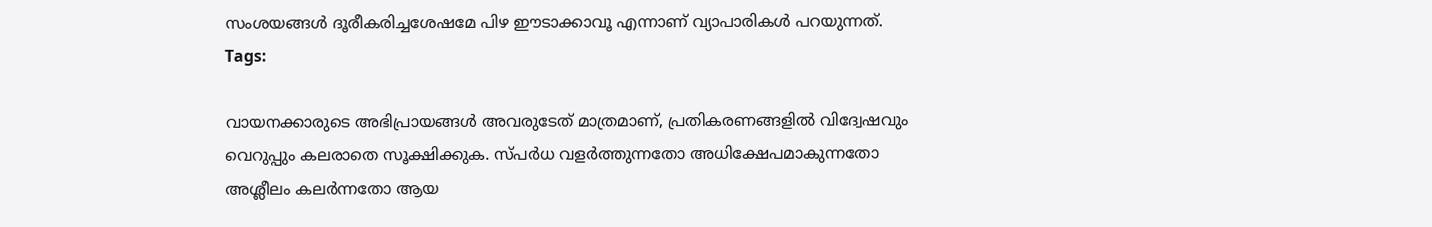സംശയങ്ങൾ ദൂരീകരിച്ചശേഷമേ പിഴ ഈടാക്കാവൂ എന്നാണ് വ്യാപാരികൾ പറയുന്നത്.
Tags:

വായനക്കാരുടെ അഭിപ്രായങ്ങള്‍ അവരുടേത് മാത്രമാണ്, പ്രതികരണങ്ങളിൽ വിദ്വേഷവും വെറുപ്പും കലരാതെ സൂക്ഷിക്കുക. സ്പർധ വളർത്തുന്നതോ അധിക്ഷേപമാകുന്നതോ അശ്ലീലം കലർന്നതോ ആയ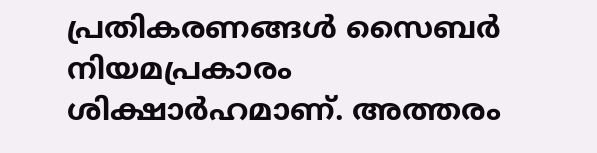പ്രതികരണങ്ങൾ സൈബർ നിയമപ്രകാരം ശിക്ഷാർഹമാണ്. അത്തരം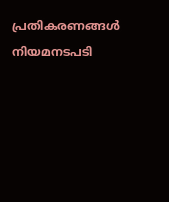പ്രതികരണങ്ങൾ നിയമനടപടി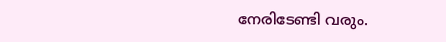നേരിടേണ്ടി വരും.